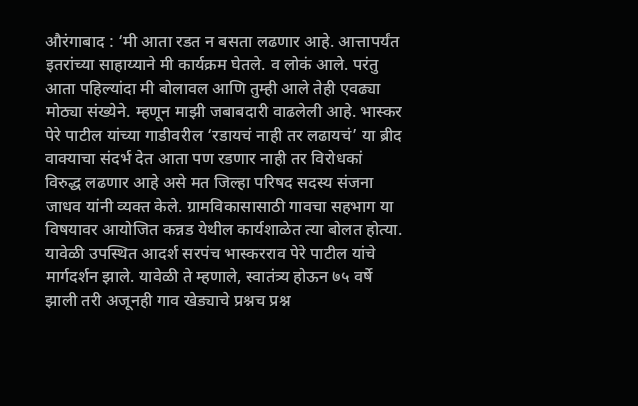औरंगाबाद : ‘मी आता रडत न बसता लढणार आहे. आत्तापर्यंत इतरांच्या साहाय्याने मी कार्यक्रम घेतले. व लोकं आले. परंतु आता पहिल्यांदा मी बोलावल आणि तुम्ही आले तेही एवढ्या मोठ्या संख्येने. म्हणून माझी जबाबदारी वाढलेली आहे. भास्कर पेरे पाटील यांच्या गाडीवरील ‘रडायचं नाही तर लढायचं’ या ब्रीद वाक्याचा संदर्भ देत आता पण रडणार नाही तर विरोधकां विरुद्ध लढणार आहे असे मत जिल्हा परिषद सदस्य संजना जाधव यांनी व्यक्त केले. ग्रामविकासासाठी गावचा सहभाग या विषयावर आयोजित कन्नड येथील कार्यशाळेत त्या बोलत होत्या.
यावेळी उपस्थित आदर्श सरपंच भास्करराव पेरे पाटील यांचे मार्गदर्शन झाले. यावेळी ते म्हणाले, स्वातंत्र्य होऊन ७५ वर्षे झाली तरी अजूनही गाव खेड्याचे प्रश्नच प्रश्न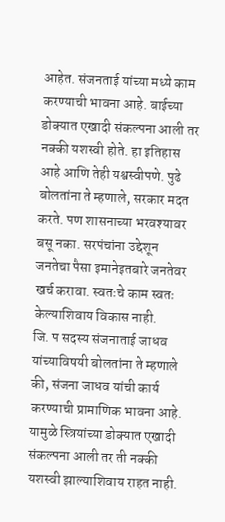आहेत. संजनताई यांच्या मध्ये काम करण्याची भावना आहे. बाईच्या डोक्यात एखादी संकल्पना आली तर नक्की यशस्वी होते. हा इतिहास आहे आणि तेही यश्वस्वीपणे. पुढे बोलतांना ते म्हणाले, सरकार मदत करते. पण शासनाच्या भरवश्यावर बसू नका. सरपंचांना उद्देशून जनतेचा पैसा इमानेइतबारे जनतेवर खर्च करावा. स्वतःचे काम स्वतः केल्याशिवाय विकास नाही.
जि. प सदस्य संजनाताई जाधव यांच्याविषयी बोलतांना ते म्हणाले की, संजना जाधव यांची कार्य करण्याची प्रामाणिक भावना आहे. यामुळे स्त्रियांच्या डोक्यात एखादी संकल्पना आली तर ती नक्की यशस्वी झाल्याशिवाय राहत नाही.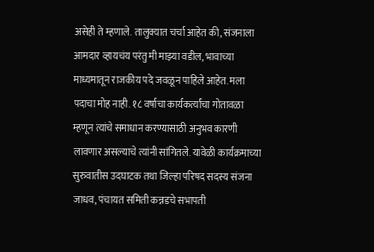असेही ते म्हणाले. तालुक्यात चर्चा आहेत की, संजनाला आमदार व्हायचंय परंतु मी माझ्या वडील, भावाच्या माध्यमातून राजकीय पदे जवळून पाहिले आहेत. मला पदाचा मोह नाही. १८ वर्षाचा कार्यकर्त्यांचा गोतावळा म्हणून त्यांचे समाधान करण्यासाठी अनुभव कारणी लावणार असल्याचे त्यांनी सांगितले. यावेळी कार्यक्रमाच्या सुरुवातीस उदघाटक तथा जिल्हा परिषद सदस्य संजना जाधव, पंचायत समिती कन्नडचे सभापती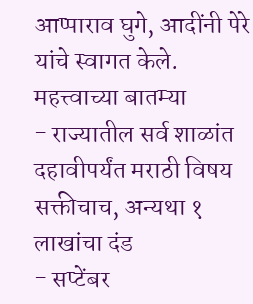आप्पाराव घुगे, आदींनी पेरे यांचे स्वागत केले.
महत्त्वाच्या बातम्या
- राज्यातील सर्व शाळांत दहावीपर्यंत मराठी विषय सक्तीचाच, अन्यथा १ लाखांचा दंड
- सप्टेंबर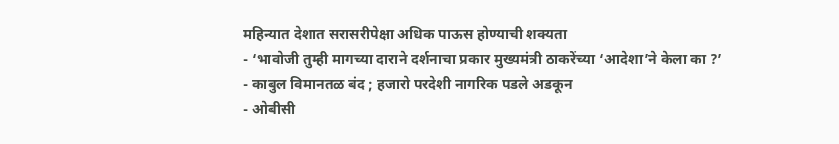महिन्यात देशात सरासरीपेक्षा अधिक पाऊस होण्याची शक्यता
- ‘भावोजी तुम्ही मागच्या दाराने दर्शनाचा प्रकार मुख्यमंत्री ठाकरेंच्या ‘आदेशा’ने केला का ?’
- काबुल विमानतळ बंद ; हजारो परदेशी नागरिक पडले अडकून
- ओबीसी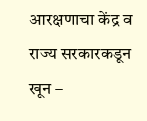आरक्षणाचा केंद्र व राज्य सरकारकडून खून –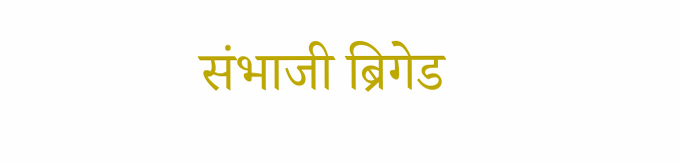संभाजी ब्रिगेड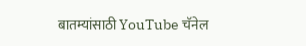बातम्यांसाठी YouTube चॅनेल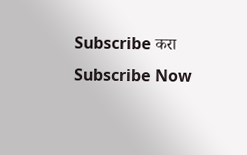Subscribe करा
Subscribe Now